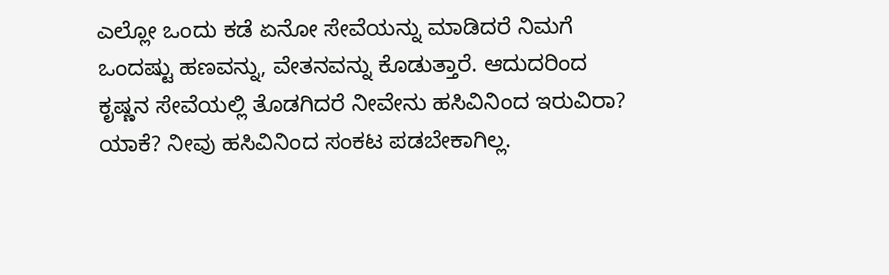ಎಲ್ಲೋ ಒಂದು ಕಡೆ ಏನೋ ಸೇವೆಯನ್ನು ಮಾಡಿದರೆ ನಿಮಗೆ ಒಂದಷ್ಟು ಹಣವನ್ನು, ವೇತನವನ್ನು ಕೊಡುತ್ತಾರೆ. ಆದುದರಿಂದ ಕೃಷ್ಣನ ಸೇವೆಯಲ್ಲಿ ತೊಡಗಿದರೆ ನೀವೇನು ಹಸಿವಿನಿಂದ ಇರುವಿರಾ? ಯಾಕೆ? ನೀವು ಹಸಿವಿನಿಂದ ಸಂಕಟ ಪಡಬೇಕಾಗಿಲ್ಲ.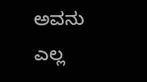ಅವನು ಎಲ್ಲ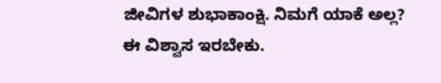ಜೀವಿಗಳ ಶುಭಾಕಾಂಕ್ಷಿ. ನಿಮಗೆ ಯಾಕೆ ಅಲ್ಲ? ಈ ವಿಶ್ವಾಸ ಇರಬೇಕು.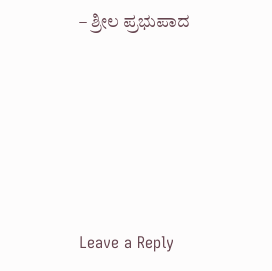– ಶ್ರೀಲ ಪ್ರಭುಪಾದ






Leave a Reply